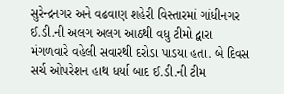સુરેન્દ્રનગર અને વઢવાણ શહેરી વિસ્તારમાં ગાંધીનગર ઈ.ડી.ની અલગ અલગ આઠથી વધુ ટીમો દ્વારા મંગળવારે વહેલી સવારથી દરોડા પાડયા હતા. બે દિવસ સર્ચ ઓપરેશન હાથ ધર્યા બાદ ઈ.ડી.ની ટીમ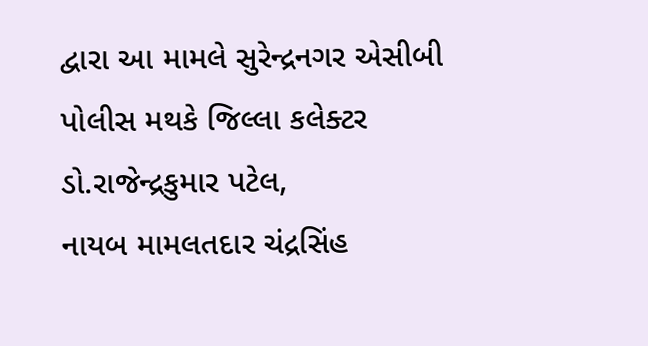દ્વારા આ મામલે સુરેન્દ્રનગર એસીબી પોલીસ મથકે જિલ્લા કલેક્ટર ડો.રાજેન્દ્રકુમાર પટેલ,
નાયબ મામલતદાર ચંદ્રસિંહ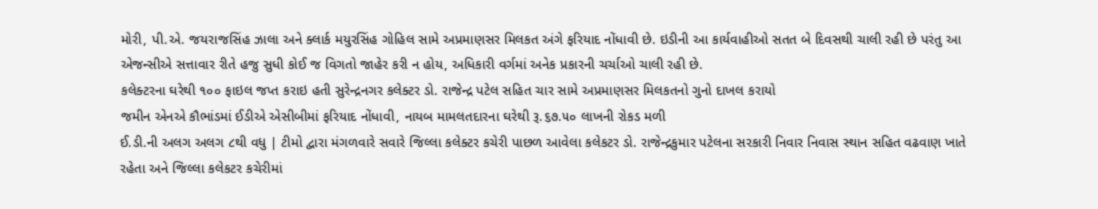મોરી, પી.એ. જયરાજસિંહ ઝાલા અને ક્લાર્ક મયુરસિંહ ગોહિલ સામે અપ્રમાણસર મિલકત અંગે ફરિયાદ નોંધાવી છે. ઇડીની આ કાર્યવાહીઓ સતત બે દિવસથી ચાલી રહી છે પરંતુ આ એજન્સીએ સત્તાવાર રીતે હજુ સુધી કોઈ જ વિગતો જાહેર કરી ન હોય, અધિકારી વર્ગમાં અનેક પ્રકારની ચર્ચાઓ ચાલી રહી છે.
કલેક્ટરના ઘરેથી ૧૦૦ ફાઇલ જપ્ત કરાઇ હતી સુરેન્દ્રનગર કલેક્ટર ડો. રાજેન્દ્ર પટેલ સહિત ચાર સામે અપ્રમાણસર મિલકતનો ગુનો દાખલ કરાયો
જમીન એનએ કૌભાંડમાં ઈડીએ એસીબીમાં ફરિયાદ નોંધાવી, નાયબ મામલતદારના ઘરેથી રૂ.૬૭.૫૦ લાખની રોકડ મળી
ઈ.ડી.ની અલગ અલગ ૮થી વધુ | ટીમો દ્વારા મંગળવારે સવારે જિલ્લા કલેક્ટર કચેરી પાછળ આવેલા કલેકટર ડો. રાજેન્દ્રકુમાર પટેલના સરકારી નિવાર નિવાસ સ્થાન સહિત વઢવાણ ખાતે
રહેતા અને જિલ્લા કલેકટર કચેરીમાં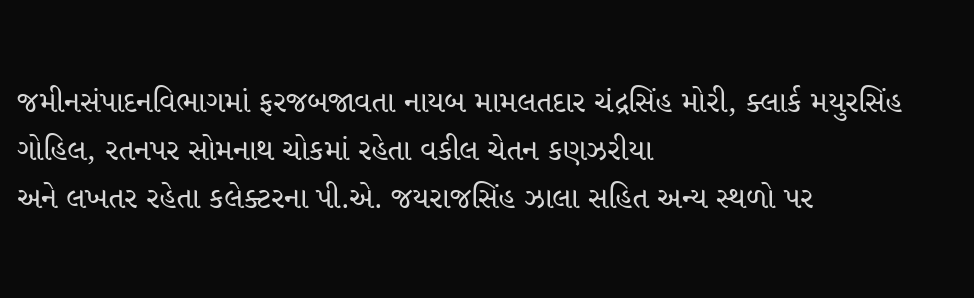જમીનસંપાદનવિભાગમાં ફરજબજાવતા નાયબ મામલતદાર ચંદ્રસિંહ મોરી, ક્લાર્ક મયુરસિંહ ગોહિલ, રતનપર સોમનાથ ચોકમાં રહેતા વકીલ ચેતન કણઝરીયા
અને લખતર રહેતા કલેક્ટરના પી.એ. જયરાજસિંહ ઝાલા સહિત અન્ય સ્થળો પર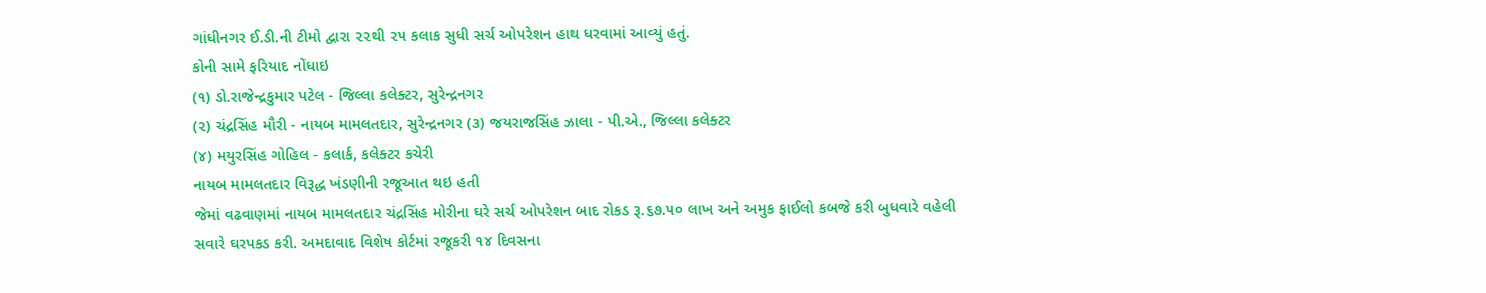ગાંધીનગર ઈ.ડી.ની ટીમો દ્વારા ૨૨થી ૨૫ કલાક સુધી સર્ચ ઓપરેશન હાથ ધરવામાં આવ્યું હતું.
કોની સામે ફરિયાદ નોંધાઇ
(૧) ડો.રાજેન્દ્રકુમાર પટેલ - જિલ્લા કલેક્ટર, સુરેન્દ્રનગર
(૨) ચંદ્રસિંહ મૌરી - નાયબ મામલતદાર, સુરેન્દ્રનગર (૩) જયરાજસિંહ ઝાલા - પી.એ., જિલ્લા કલેક્ટર
(૪) મયુરસિંહ ગોહિલ - કલાર્ક, કલેક્ટર કચેરી
નાયબ મામલતદાર વિરૂદ્ધ ખંડણીની રજૂઆત થઇ હતી
જેમાં વઢવાણમાં નાયબ મામલતદાર ચંદ્રસિંહ મોરીના ઘરે સર્ચ ઓપરેશન બાદ રોકડ રૂ.૬૭.૫૦ લાખ અને અમુક ફાઈલો કબજે કરી બુધવારે વહેલી સવારે ઘરપકડ કરી. અમદાવાદ વિશેષ કોર્ટમાં રજૂકરી ૧૪ દિવસના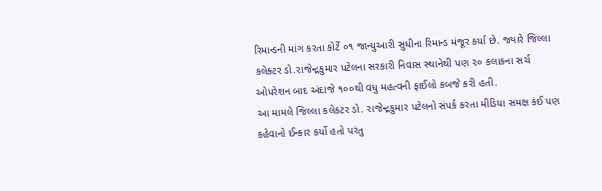રિમાન્ડની માંગ કરતા કોર્ટે ૦૧ જાન્યુઆરી સુધીના રિમાન્ડ મંજૂર કર્યા છે. જ્યારે જિલ્લા કલેક્ટર ડો.રાજેન્દ્રકુમાર પટેલના સરકારી નિવાસ સ્થાનેથી પણ ૨૦ કલાકના સર્ચ ઓપરેશન બાદ અંદાજે ૧૦૦થી વધુ મહત્વની ફાઈલો કબજે કરી હતી.
આ મામલે જિલ્લા કલેકટર ડો. રાજેન્દ્રકુમાર પટેલનો સંપર્ક કરતા મીડિયા સમક્ષ કંઈ પણ કહેવાનો ઈન્કાર કર્યો હતો પરંતુ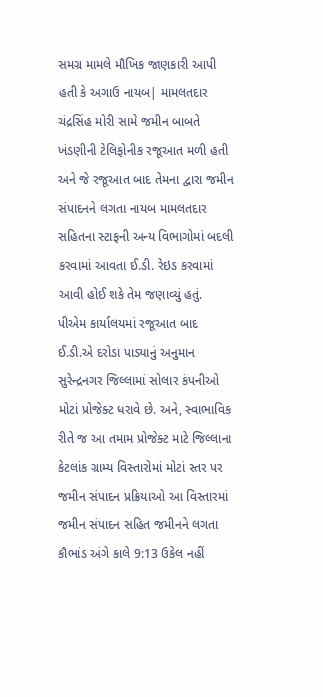સમગ્ર મામલે મૌખિક જાણકારી આપી હતી કે અગાઉ નાયબ| મામલતદાર ચંદ્રસિંહ મોરી સામે જમીન બાબતે ખંડણીની ટેલિફોનીક રજૂઆત મળી હતી અને જે રજૂઆત બાદ તેમના દ્વારા જમીન સંપાદનને લગતા નાયબ મામલતદાર સહિતના સ્ટાફની અન્ય વિભાગોમાં બદલી કરવામાં આવતા ઈ.ડી. રેઇડ કરવામાં આવી હોઈ શકે તેમ જણાવ્યું હતું.
પીએમ કાર્યાલયમાં રજૂઆત બાદ ઈ.ડી.એ દરોડા પાડ્યાનું અનુમાન સુરેન્દ્રનગર જિલ્લામાં સોલાર કંપનીઓ મોટાં પ્રોજેક્ટ ધરાવે છે. અને, સ્વાભાવિક રીતે જ આ તમામ પ્રોજેક્ટ માટે જિલ્લાના કેટલાંક ગ્રામ્ય વિસ્તારોમાં મોટાં સ્તર પર જમીન સંપાદન પ્રક્રિયાઓ આ વિસ્તારમાં જમીન સંપાદન સહિત જમીનને લગતા કૌભાંડ અંગે કાલે 9:13 ઉકેલ નહીં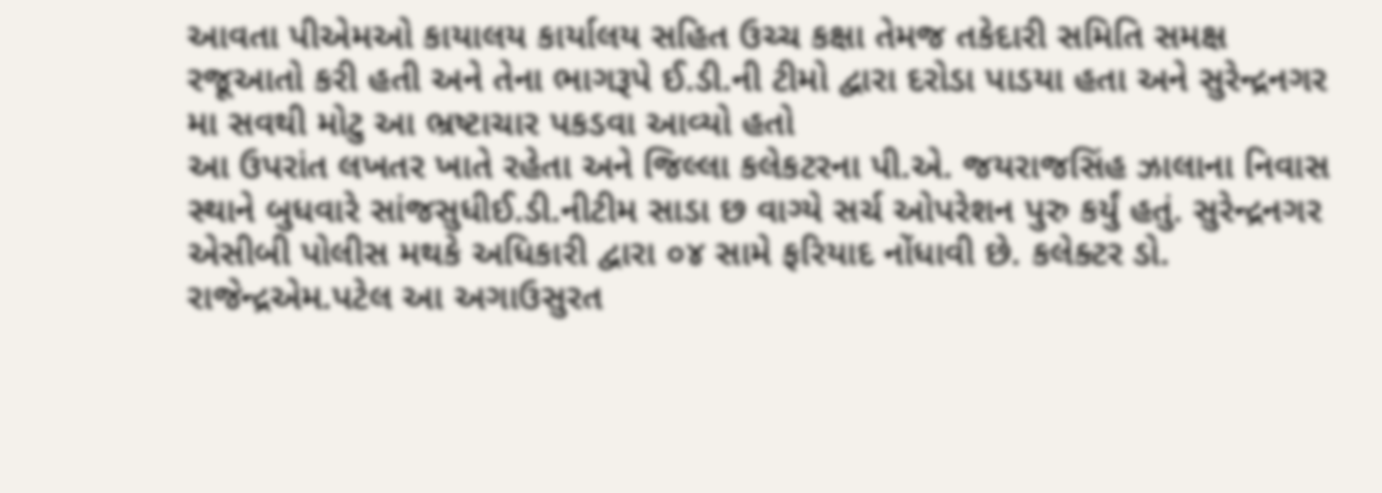આવતા પીએમઓ કાયાલય કાર્યાલય સહિત ઉચ્ચ કક્ષા તેમજ તકેદારી સમિતિ સમક્ષ રજૂઆતો કરી હતી અને તેના ભાગરૂપે ઈ.ડી.ની ટીમો દ્વારા દરોડા પાડયા હતા અને સુરેન્દ્રનગર મા સવથી મોટુ આ ભ્રષ્ટાચાર પકડવા આવ્યો હતો
આ ઉપરાંત લખતર ખાતે રહેતા અને જિલ્લા કલેકટરના પી.એ. જયરાજસિંહ ઝાલાના નિવાસ સ્થાને બુધવારે સાંજસુધીઈ.ડી.નીટીમ સાડા છ વાગ્યે સર્ચ ઓપરેશન પુરુ કર્યું હતું. સુરેન્દ્રનગર એસીબી પોલીસ મથકે અધિકારી દ્વારા ૦૪ સામે ફરિયાદ નોંધાવી છે. કલેક્ટર ડો. રાજેન્દ્રએમ.પટેલ આ અગાઉસુરત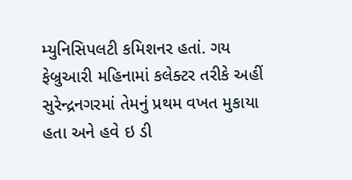મ્યુનિસિપલટી કમિશનર હતાં. ગય ફેબ્રુઆરી મહિનામાં કલેક્ટર તરીકે અહીં સુરેન્દ્રનગરમાં તેમનું પ્રથમ વખત મુકાયા હતા અને હવે ઇ ડી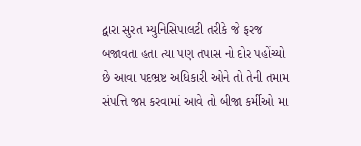દ્વારા સુરત મ્યુનિસિપાલટી તરીકે જે ફરજ બજાવતા હતા ત્યા પણ તપાસ નો દોર પહોંચ્યો છે આવા પદભ્રષ્ટ અધિકારી ઓને તો તેની તમામ સંપત્તિ જપ્ત કરવામાં આવે તો બીજા કર્મીઓ મા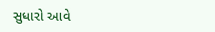સુધારો આવે